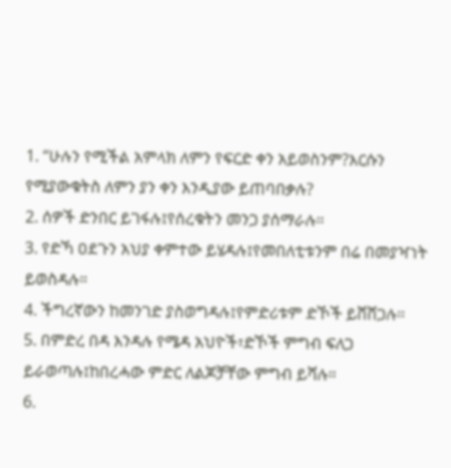1. “ሁሉን የሚችል አምላክ ለምን የፍርድ ቀን አይወስንም?እርሱን የሚያውቁትስ ለምን ያን ቀን እንዲያው ይጠባበቃሉ?
2. ሰዎች ድንበር ይገፋሉ፤የሰረቁትን መንጋ ያሰማራሉ።
3. የድኻ ዐደጉን አህያ ቀምተው ይሄዳሉ፤የመበለቲቱንም በሬ በመያዣነት ይወስዳሉ።
4. ችግረኛውን ከመንገድ ያስወግዳሉ፤የምድሪቱም ድኾች ይሸሸጋሉ።
5. በምድረ በዳ እንዳሉ የሜዳ አህዮች፣ድኾች ምግብ ፍለጋ ይራወጣሉ፤ከበረሓው ምድር ለልጆቻቸው ምግብ ይሻሉ።
6.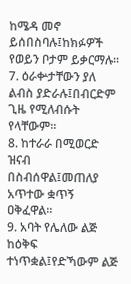ከሜዳ መኖ ይሰበስባሉ፤ከክፉዎች የወይን ቦታም ይቃርማሉ።
7. ዕራቍታቸውን ያለ ልብስ ያድራሉ፤በብርድም ጊዜ የሚለብሱት የላቸውም።
8. ከተራራ በሚወርድ ዝናብ በስብሰዋል፤መጠለያ አጥተው ቋጥኝ ዐቅፈዋል።
9. አባት የሌለው ልጅ ከዕቅፍ ተነጥቋል፤የድኻውም ልጅ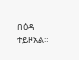በዕዳ ተይዞአል።